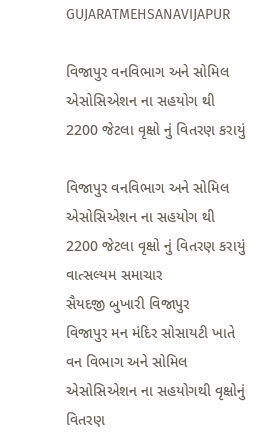GUJARATMEHSANAVIJAPUR

વિજાપુર વનવિભાગ અને સોમિલ એસોસિએશન ના સહયોગ થી 2200 જેટલા વૃક્ષો નું વિતરણ કરાયું

વિજાપુર વનવિભાગ અને સોમિલ એસોસિએશન ના સહયોગ થી 2200 જેટલા વૃક્ષો નું વિતરણ કરાયું
વાત્સલ્યમ સમાચાર
સૈયદજી બુખારી વિજાપુર
વિજાપુર મન મંદિર સોસાયટી ખાતે વન વિભાગ અને સોમિલ એસોસિએશન ના સહયોગથી વૃક્ષોનું વિતરણ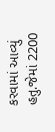કરવામાં આવ્યું હતુ.જેમાં 2200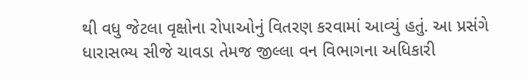થી વધુ જેટલા વૃક્ષોના રોપાઓનું વિતરણ કરવામાં આવ્યું હતું. આ પ્રસંગે ધારાસભ્ય સીજે ચાવડા તેમજ જીલ્લા વન વિભાગના અધિકારી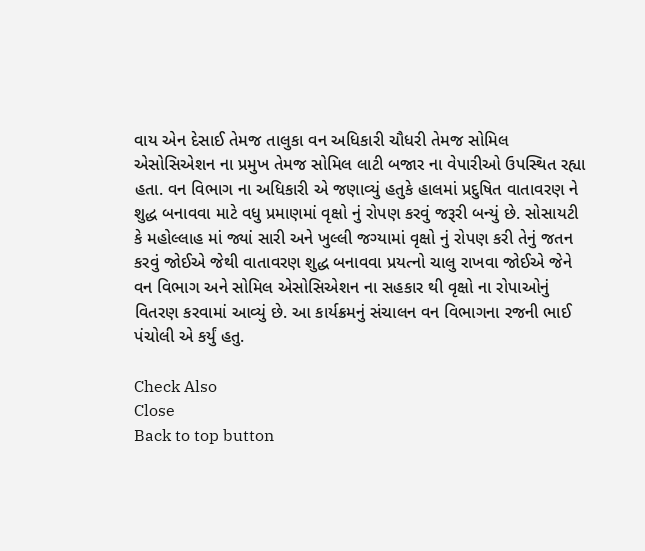વાય એન દેસાઈ તેમજ તાલુકા વન અધિકારી ચૌધરી તેમજ સોમિલ એસોસિએશન ના પ્રમુખ તેમજ સોમિલ લાટી બજાર ના વેપારીઓ ઉપસ્થિત રહ્યા હતા. વન વિભાગ ના અધિકારી એ જણાવ્યું હતુકે હાલમાં પ્રદુષિત વાતાવરણ ને શુદ્ધ બનાવવા માટે વધુ પ્રમાણમાં વૃક્ષો નું રોપણ કરવું જરૂરી બન્યું છે. સોસાયટી કે મહોલ્લાહ માં જ્યાં સારી અને ખુલ્લી જગ્યામાં વૃક્ષો નું રોપણ કરી તેનું જતન કરવું જોઈએ જેથી વાતાવરણ શુદ્ધ બનાવવા પ્રયત્નો ચાલુ રાખવા જોઈએ જેને વન વિભાગ અને સોમિલ એસોસિએશન ના સહકાર થી વૃક્ષો ના રોપાઓનું વિતરણ કરવામાં આવ્યું છે. આ કાર્યક્રમનું સંચાલન વન વિભાગના રજની ભાઈ પંચોલી એ કર્યું હતુ.

Check Also
Close
Back to top button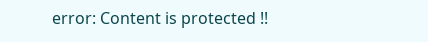error: Content is protected !!